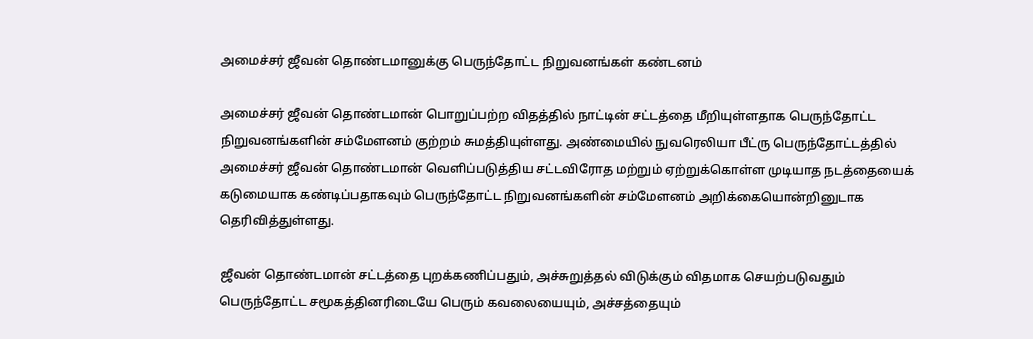அமைச்சர் ஜீவன் தொண்டமானுக்கு பெருந்தோட்ட நிறுவனங்கள் கண்டனம்

அமைச்சர் ஜீவன் தொண்டமான் பொறுப்பற்ற விதத்தில் நாட்டின் சட்டத்தை மீறியுள்ளதாக பெருந்தோட்ட நிறுவனங்களின் சம்மேளனம் குற்றம் சுமத்தியுள்ளது. அண்மையில் நுவரெலியா பீட்ரு பெருந்தோட்டத்தில் அமைச்சர் ஜீவன் தொண்டமான் வெளிப்படுத்திய சட்டவிரோத மற்றும் ஏற்றுக்கொள்ள முடியாத நடத்தையைக் கடுமையாக கண்டிப்பதாகவும் பெருந்தோட்ட நிறுவனங்களின் சம்மேளனம் அறிக்கையொன்றினுடாக தெரிவித்துள்ளது.

ஜீவன் தொண்டமான் சட்டத்தை புறக்கணிப்பதும், அச்சுறுத்தல் விடுக்கும் விதமாக செயற்படுவதும் பெருந்தோட்ட சமூகத்தினரிடையே பெரும் கவலையையும், அச்சத்தையும்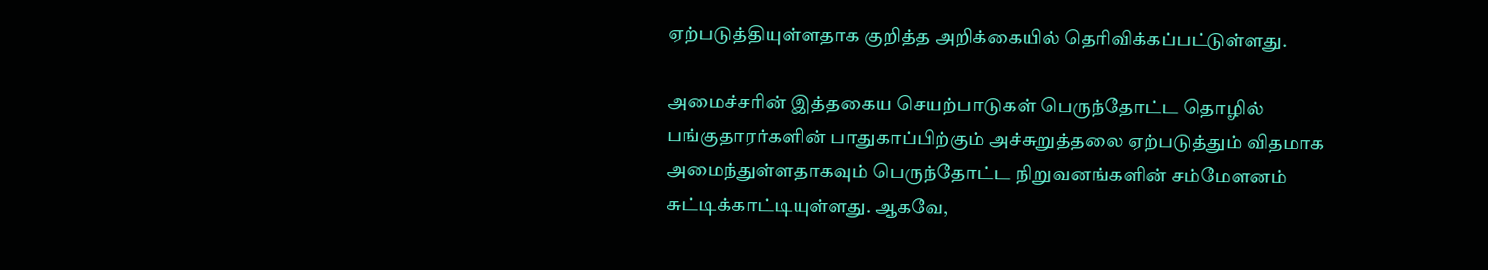ஏற்படுத்தியுள்ளதாக குறித்த அறிக்கையில் தெரிவிக்கப்பட்டுள்ளது.

அமைச்சரின் இத்தகைய செயற்பாடுகள் பெருந்தோட்ட தொழில் பங்குதாரர்களின் பாதுகாப்பிற்கும் அச்சுறுத்தலை ஏற்படுத்தும் விதமாக அமைந்துள்ளதாகவும் பெருந்தோட்ட நிறுவனங்களின் சம்மேளனம் சுட்டிக்காட்டியுள்ளது. ஆகவே,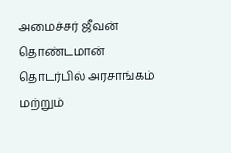அமைச்சர் ஜீவன் தொண்டமான் தொடர்பில் அரசாங்கம் மற்றும்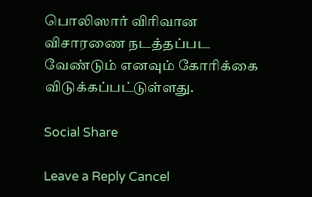பொலிஸார் விரிவான விசாரணை நடத்தப்பட வேண்டும் எனவும் கோரிக்கை விடுக்கப்பட்டுள்ளது.

Social Share

Leave a Reply Cancel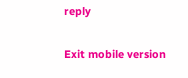reply

Exit mobile version